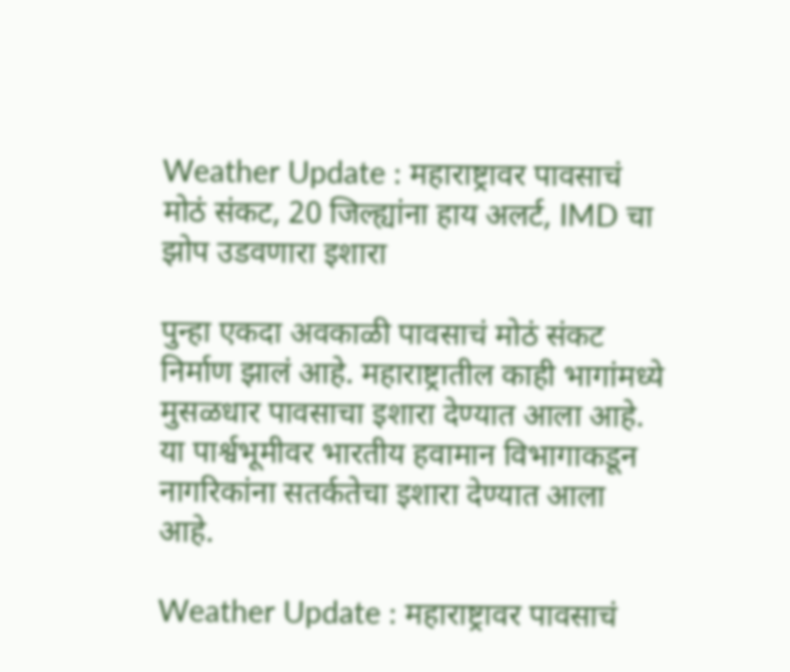Weather Update : महाराष्ट्रावर पावसाचं मोठं संकट, 20 जिल्ह्यांना हाय अलर्ट, IMD चा झोप उडवणारा इशारा

पुन्हा एकदा अवकाळी पावसाचं मोठं संकट निर्माण झालं आहे. महाराष्ट्रातील काही भागांमध्ये मुसळधार पावसाचा इशारा देण्यात आला आहे. या पार्श्वभूमीवर भारतीय हवामान विभागाकडून नागरिकांना सतर्कतेचा इशारा देण्यात आला आहे.

Weather Update : महाराष्ट्रावर पावसाचं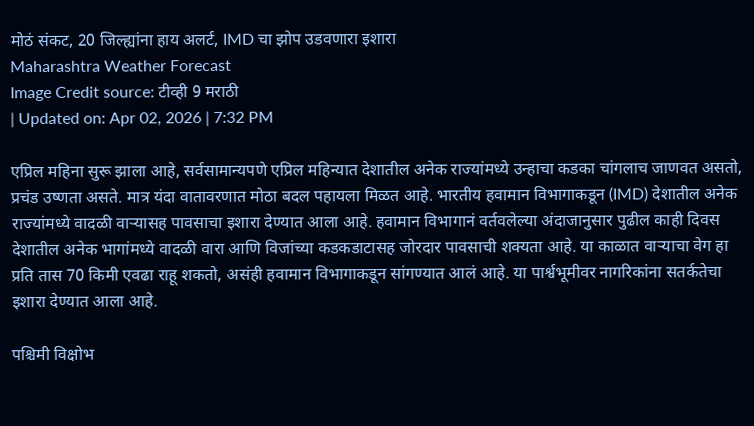मोठं संकट, 20 जिल्ह्यांना हाय अलर्ट, IMD चा झोप उडवणारा इशारा
Maharashtra Weather Forecast
Image Credit source: टीव्ही 9 मराठी
| Updated on: Apr 02, 2026 | 7:32 PM

एप्रिल महिना सुरू झाला आहे, सर्वसामान्यपणे एप्रिल महिन्यात देशातील अनेक राज्यांमध्ये उन्हाचा कडका चांगलाच जाणवत असतो, प्रचंड उष्णता असते. मात्र यंदा वातावरणात मोठा बदल पहायला मिळत आहे. भारतीय हवामान विभागाकडून (IMD) देशातील अनेक राज्यांमध्ये वादळी वाऱ्यासह पावसाचा इशारा देण्यात आला आहे. हवामान विभागानं वर्तवलेल्या अंदाजानुसार पुढील काही दिवस देशातील अनेक भागांमध्ये वादळी वारा आणि विजांच्या कडकडाटासह जोरदार पावसाची शक्यता आहे. या काळात वाऱ्याचा वेग हा प्रति तास 70 किमी एवढा राहू शकतो, असंही हवामान विभागाकडून सांगण्यात आलं आहे. या पार्श्वभूमीवर नागरिकांना सतर्कतेचा इशारा देण्यात आला आहे.

पश्चिमी विक्षोभ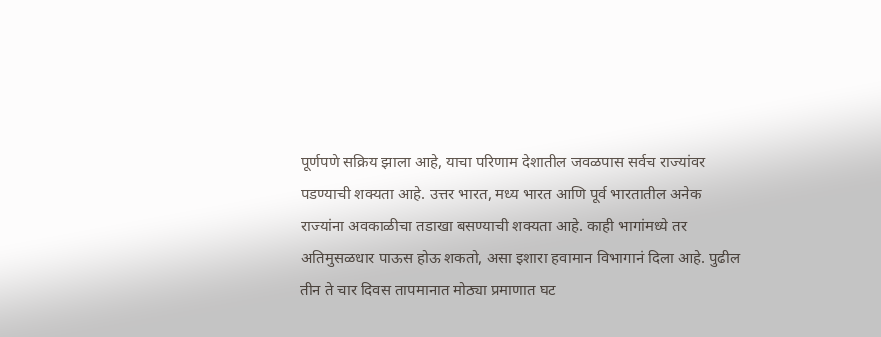पूर्णपणे सक्रिय झाला आहे, याचा परिणाम देशातील जवळपास सर्वच राज्यांवर पडण्याची शक्यता आहे. उत्तर भारत, मध्य भारत आणि पूर्व भारतातील अनेक राज्यांना अवकाळीचा तडाखा बसण्याची शक्यता आहे. काही भागांमध्ये तर अतिमुसळधार पाऊस होऊ शकतो, असा इशारा हवामान विभागानं दिला आहे. पुढील तीन ते चार दिवस तापमानात मोठ्या प्रमाणात घट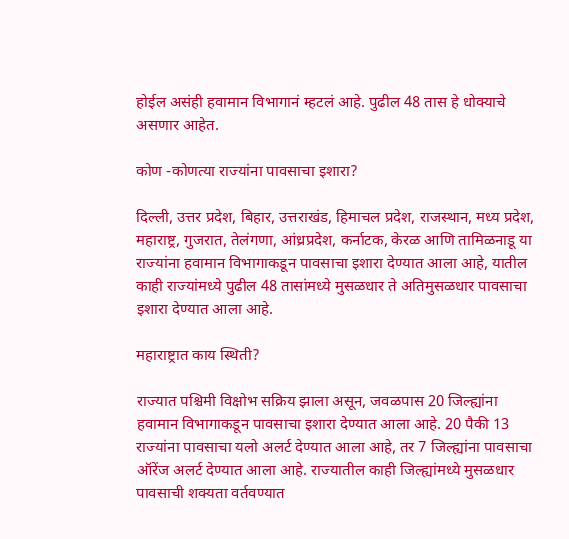होईल असंही हवामान विभागानं म्हटलं आहे. पुढील 48 तास हे धोक्याचे असणार आहेत.

कोण -कोणत्या राज्यांना पावसाचा इशारा?

दिल्ली, उत्तर प्रदेश, बिहार, उत्तराखंड, हिमाचल प्रदेश, राजस्थान, मध्य प्रदेश, महाराष्ट्र, गुजरात, तेलंगणा, आंध्रप्रदेश, कर्नाटक, केरळ आणि तामिळनाडू या राज्यांना हवामान विभागाकडून पावसाचा इशारा देण्यात आला आहे, यातील काही राज्यांमध्ये पुढील 48 तासांमध्ये मुसळधार ते अतिमुसळधार पावसाचा इशारा देण्यात आला आहे.

महाराष्ट्रात काय स्थिती?

राज्यात पश्चिमी विक्षोभ सक्रिय झाला असून, जवळपास 20 जिल्ह्यांना हवामान विभागाकडून पावसाचा इशारा देण्यात आला आहे. 20 पैकी 13 राज्यांना पावसाचा यलो अलर्ट देण्यात आला आहे, तर 7 जिल्ह्यांना पावसाचा ऑरेंज अलर्ट देण्यात आला आहे. राज्यातील काही जिल्ह्यांमध्ये मुसळधार पावसाची शक्यता वर्तवण्यात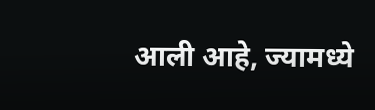आली आहे, ज्यामध्ये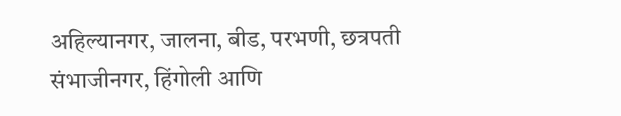अहिल्यानगर, जालना, बीड, परभणी, छत्रपती संभाजीनगर, हिंगोली आणि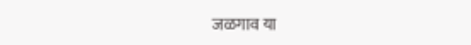जळगाव या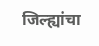जिल्ह्यांचा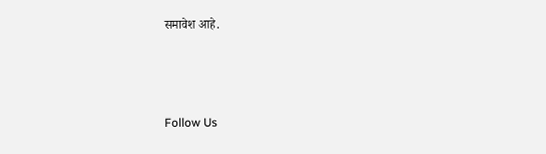समावेश आहे.



Follow Us